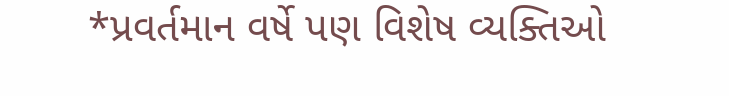*પ્રવર્તમાન વર્ષે પણ વિશેષ વ્યક્તિઓ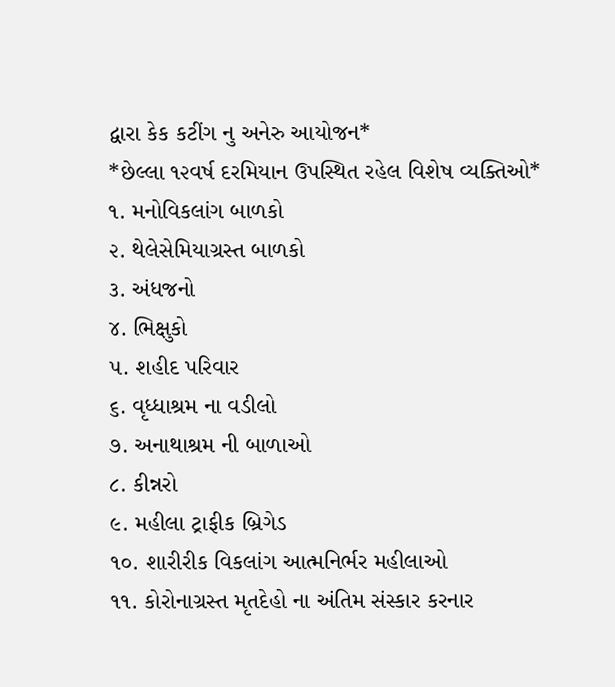દ્વારા કેક કટીંગ નુ અનેરુ આયોજન*
*છેલ્લા ૧૨વર્ષ દરમિયાન ઉપસ્થિત રહેલ વિશેષ વ્યક્તિઓ*
૧. મનોવિકલાંગ બાળકો
૨. થેલેસેમિયાગ્રસ્ત બાળકો
૩. અંધજનો
૪. ભિક્ષુકો
૫. શહીદ પરિવાર
૬. વૃધ્ધાશ્રમ ના વડીલો
૭. અનાથાશ્રમ ની બાળાઓ
૮. કીન્નરો
૯. મહીલા ટ્રાફીક બ્રિગેડ
૧૦. શારીરીક વિકલાંગ આત્મનિર્ભર મહીલાઓ
૧૧. કોરોનાગ્રસ્ત મૃતદેહો ના અંતિમ સંસ્કાર કરનાર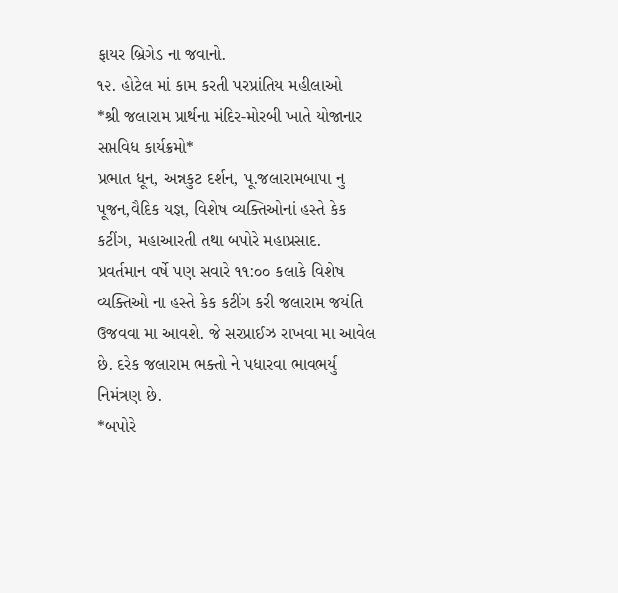ફાયર બ્રિગેડ ના જવાનો.
૧૨. હોટેલ માં કામ કરતી પરપ્રાંતિય મહીલાઓ
*શ્રી જલારામ પ્રાર્થના મંદિર-મોરબી ખાતે યોજાનાર સપ્તવિધ કાર્યક્રમો*
પ્રભાત ધૂન, અન્નકુટ દર્શન, પૂ.જલારામબાપા નુ પૂજન,વૈદિક યજ્ઞ, વિશેષ વ્યક્તિઓનાં હસ્તે કેક કટીંગ, મહાઆરતી તથા બપોરે મહાપ્રસાદ.
પ્રવર્તમાન વર્ષે પણ સવારે ૧૧:૦૦ કલાકે વિશેષ વ્યક્તિઓ ના હસ્તે કેક કટીંગ કરી જલારામ જયંતિ ઉજવવા મા આવશે. જે સરપ્રાઈઝ રાખવા મા આવેલ છે. દરેક જલારામ ભક્તો ને પધારવા ભાવભર્યુ નિમંત્રણ છે.
*બપોરે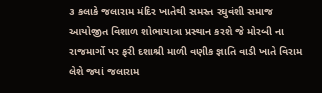૩ કલાકે જલારામ મંદિર ખાતેથી સમસ્ત રઘુવંશી સમાજ આયોજીત વિશાળ શોભાયાત્રા પ્રસ્થાન કરશે જે મોરબી ના રાજમાર્ગો પર ફરી દશાશ્રી માળી વણીક જ્ઞાતિ વાડી ખાતે વિરામ લેશે જ્યાં જલારામ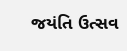જયંતિ ઉત્સવ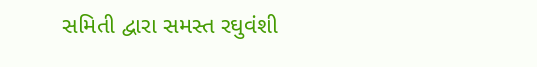સમિતી દ્વારા સમસ્ત રઘુવંશી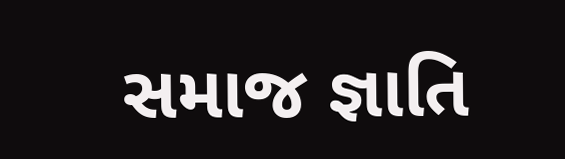સમાજ જ્ઞાતિ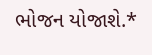ભોજન યોજાશે.*